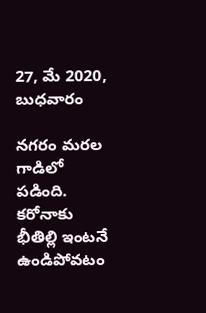27, మే 2020, బుధవారం

న‌గ‌రం మ‌ర‌ల గాడిలో ప‌డింది. క‌రోనాకు భీతిల్లి ఇంట‌నే ఉండిపోవ‌టం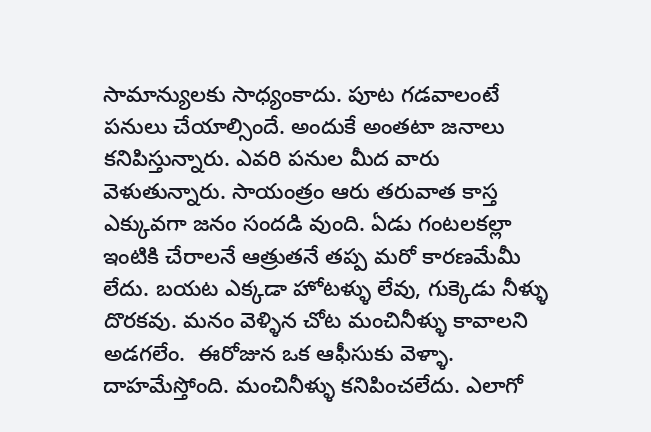సామాన్యుల‌కు సాధ్యంకాదు. పూట గ‌డ‌వాలంటే ప‌నులు చేయాల్సిందే. అందుకే అంత‌టా జ‌నాలు క‌నిపిస్తున్నారు. ఎవ‌రి ప‌నుల మీద వారు వెళుతున్నారు. సాయంత్రం ఆరు త‌రువాత కాస్త ఎక్కువ‌గా జ‌నం సంద‌డి వుంది. ఏడు గంట‌ల‌క‌ల్లా ఇంటికి చేరాల‌నే ఆత్రుత‌నే త‌ప్ప మ‌రో కార‌ణ‌మేమీ లేదు. బ‌య‌ట ఎక్క‌డా హోట‌ళ్ళు లేవు, గుక్కెడు నీళ్ళు దొర‌క‌వు. మ‌నం వెళ్ళిన చోట మంచినీళ్ళు కావాల‌ని అడ‌గ‌లేం.  ఈరోజున ఒక ఆఫీసుకు వెళ్ళా. దాహ‌మేస్తోంది. మంచినీళ్ళు క‌నిపించ‌లేదు. ఎలాగో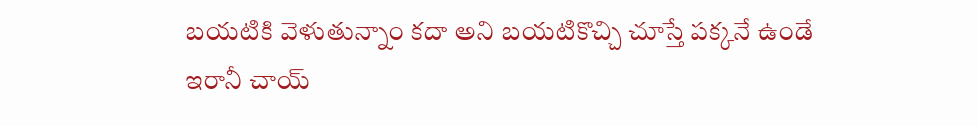బ‌య‌టికి వెళుతున్నాం క‌దా అని బ‌య‌టికొచ్చి చూస్తే ప‌క్క‌నే ఉండే ఇరానీ చాయ్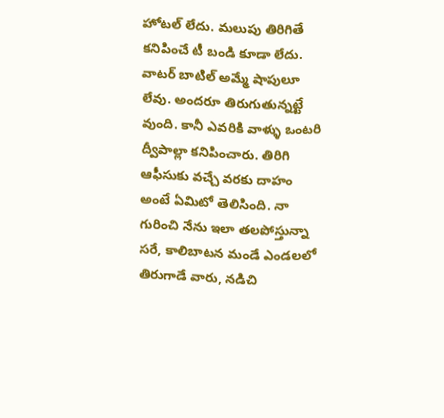హోట‌ల్ లేదు. మ‌లుపు తిరిగితే క‌ని‌పించే టీ బండి కూడా లేదు. వాట‌ర్ బాటిల్ అమ్మే షాపులూ లేవు. అంద‌రూ తిరుగుతున్న‌ట్టే వుంది. కానీ ఎవ‌రికి వాళ్ళు ఒంట‌రి ద్వీపాల్లా క‌నిపించారు. తిరిగి ఆఫీసుకు వ‌చ్చే వ‌ర‌కు దాహం అంటే ఏమిటో తెలిసింది. నా గురించి నేను ఇలా త‌ల‌పోస్తున్నా స‌రే, కాలిబాట‌న మండే ఎండ‌ల‌లో తిరుగాడే వారు, న‌డిచి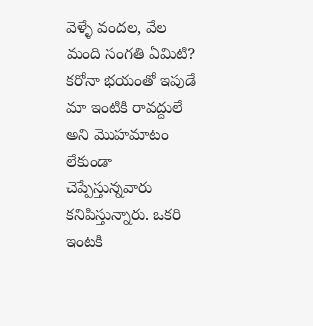వెళ్ళే వంద‌ల‌, వేల మంది సంగ‌తి ఏమిటి? క‌రోనా భ‌యంతో ఇపుడే మా ఇంటికి రావ‌ద్దులే అని మొహ‌మాటం లేకుండా చెప్పేస్తున్న‌వారు క‌నిపిస్తున్నారు. ఒక‌రి ఇంట‌కి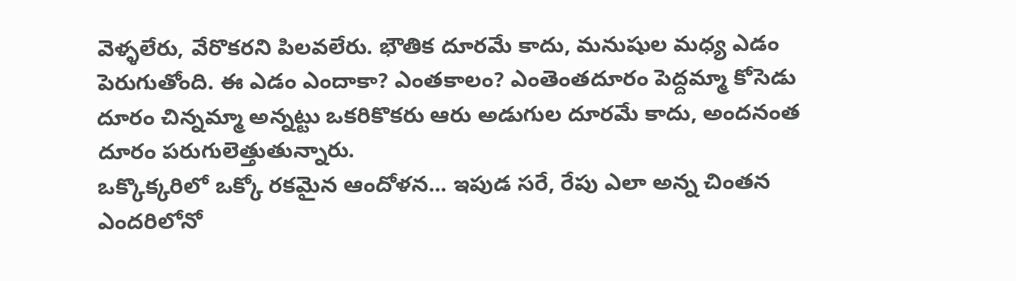వెళ్ళ‌లేరు, వేరొక‌ర‌ని పిల‌వ‌లేరు. భౌతిక దూర‌మే కాదు, మ‌నుషుల మ‌ధ్య ఎడం పెరుగుతోంది. ఈ ఎడం ఎందాకా? ఎంత‌కాలం? ఎంతెంత‌దూరం పెద్ద‌మ్మా కోసెడు దూరం చిన్న‌మ్మా అన్న‌ట్టు ఒక‌రికొక‌రు ఆరు అడుగుల దూర‌మే కాదు, అంద‌నంత దూరం పరుగులెత్తుతున్నారు.
ఒక్కొక్క‌రిలో ఒక్కో ర‌క‌మైన ఆందోళ‌న‌... ఇపుడ స‌రే, రేపు ఎలా అన్న చింత‌న ఎంద‌రిలోనో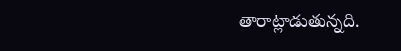తారాట్లాడుతున్న‌ది.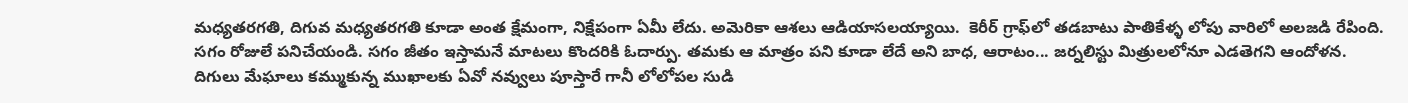మ‌ధ్య‌త‌ర‌గ‌తి, దిగువ మ‌ధ్య‌త‌ర‌గ‌తి కూడా అంత క్షేమంగా, నిక్షేపంగా ఏమీ లేదు. అమెరికా ఆశ‌లు ఆడియాస‌ల‌య్యాయి.  కెరీర్ గ్రాఫ్‌లో త‌డ‌బాటు పాతికేళ్ళ లోపు వారిలో అల‌జ‌డి రేపింది. స‌గం రోజులే ప‌నిచేయండి. స‌గం జీతం ఇస్తామ‌నే మాట‌లు కొంద‌రికి ఓదార్పు. త‌మ‌కు ఆ మాత్రం ప‌ని కూడా లేదే అని బాధ‌, ఆరాటం... జ‌ర్న‌లిస్టు మిత్రులలోనూ ఎడ‌తెగ‌ని ఆందోళ‌న‌. దిగులు మేఘాలు కమ్ముకున్న ముఖాల‌కు ఏవో న‌వ్వులు పూస్తారే గానీ లోలోప‌ల సుడి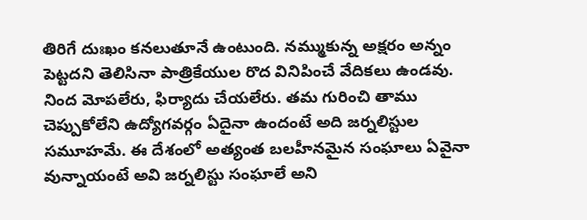తిరిగే దుఃఖం క‌న‌లుతూనే ఉంటుంది. న‌మ్ముకున్న అక్ష‌రం అన్నం పెట్ట‌ద‌ని తెలిసినా పాత్రికేయుల రొద వినిపించే వేదిక‌లు ఉండ‌వు. నింద మోప‌లేరు, ఫిర్యాదు చేయ‌లేరు. త‌మ గురించి తాము చెప్పుకోలేని ఉద్యోగ‌వ‌ర్గం ఏదైనా ఉందంటే అది జ‌ర్న‌లిస్టుల స‌మూహ‌మే. ఈ దేశంలో అత్యంత బ‌ల‌హీన‌మైన సంఘాలు ఏవైనా వున్నాయంటే అవి జ‌ర్న‌లిస్టు సంఘాలే అని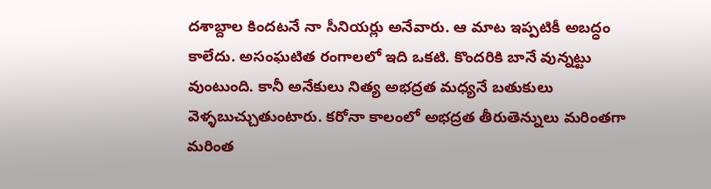ద‌శాబ్దాల కింద‌ట‌నే నా సీనియ‌ర్లు అనేవారు. ఆ మాట ఇప్ప‌టికీ అబ‌ద్ధం కాలేదు. అసంఘ‌టిత రంగాల‌లో ఇది ఒక‌టి. కొంద‌రికి బానే వున్న‌ట్టు వుంటుంది. కానీ అనేకులు నిత్య‌ అభ‌ద్ర‌త మ‌ధ్య‌నే బ‌తుకులు వెళ్ళ‌బుచ్చుతుంటారు. క‌రోనా కాలంలో అభ‌ద్ర‌త తీరుతెన్నులు మ‌రింత‌గా మ‌రింత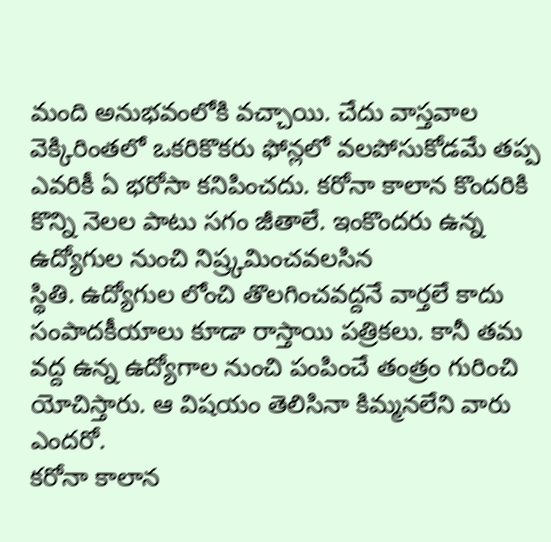మంది అనుభ‌వంలోకి వ‌చ్చాయి. చేదు వాస్త‌వాల వెక్కిరింత‌లో ఒక‌రికొక‌రు ఫోన్ల‌లో వ‌ల‌పోసుకోడ‌మే త‌ప్ప ఎవ‌రికీ ఏ భ‌రోసా క‌నిపించ‌దు. క‌రోనా కాలాన కొంద‌రికి కొన్ని నెల‌ల పాటు స‌గం జీతాలే. ఇంకొంద‌రు ఉన్న ఉద్యోగుల నుంచి నిష్ర్క‌మించ‌వ‌లసిన
స్థితి. ఉద్యోగుల లోంచి తొల‌గించ‌వ‌ద్ద‌నే వార్త‌లే కాదు సంపాదకీయాలు కూడా రాస్తాయి ప‌త్రిక‌లు. కానీ త‌మ వ‌ద్ద ఉన్న ఉద్యోగాల నుంచి పంపించే తంత్రం గురించి యోచిస్తారు. ఆ విష‌యం తెలిసినా కిమ్మ‌న‌లేని వారు ఎంద‌రో.
క‌రోనా కాలాన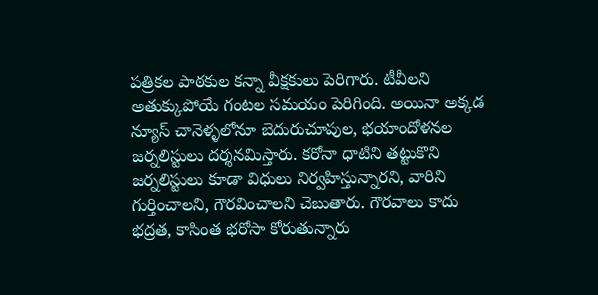ప‌త్రిక‌ల పాఠ‌కుల క‌న్నా వీక్ష‌కులు పెరిగారు. టీవీల‌ని అతుక్కుపోయే గంట‌ల స‌మ‌యం పెరిగింది. అయినా అక్క‌డ న్యూస్ చానెళ్ళ‌లోనూ బెదురుచూపుల, భ‌యాందోళ‌న‌ల జ‌ర్న‌లిస్టులు ద‌ర్శ‌న‌మిస్తారు. క‌రోనా ధాటిని త‌ట్టుకొని జ‌ర్న‌లిస్టులు కూడా విధులు నిర్వ‌హిస్తున్నార‌ని, వారిని గుర్తించాల‌ని, గౌర‌వించాల‌ని చెబుతారు. గౌర‌వాలు కాదు భ‌ద్ర‌త‌, కాసింత భ‌రోసా కోరుతున్నారు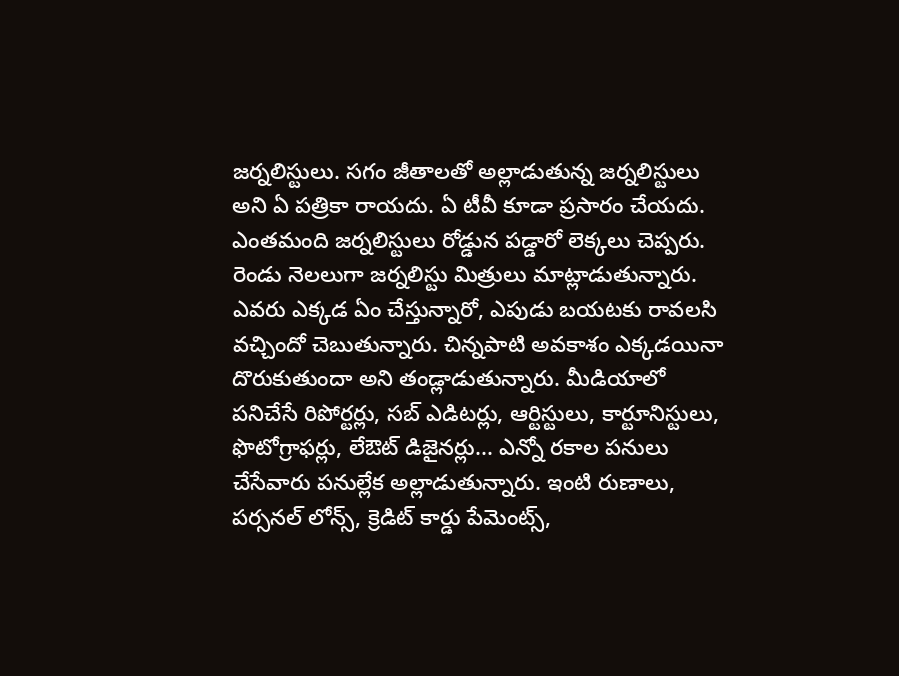జ‌ర్న‌లిస్టులు. స‌గం జీతాల‌తో అల్లాడుతున్న జ‌ర్న‌లిస్టులు అని ఏ ప‌త్రికా రాయ‌దు. ఏ టీవీ కూడా ప్ర‌సారం చేయ‌దు. ఎంత‌మంది జ‌ర్న‌లిస్టులు రోడ్డున ప‌డ్డారో లెక్క‌లు చెప్ప‌రు.
రెండు నెల‌లుగా జ‌ర్న‌లిస్టు మిత్రులు మాట్లాడుతున్నారు. ఎవ‌రు ఎక్క‌డ ఏం చేస్తున్నారో, ఎపుడు బ‌య‌ట‌కు రావ‌ల‌సి వ‌చ్చిందో చెబుతున్నారు. చిన్న‌పాటి అవ‌కాశం ఎక్క‌డ‌యినా దొరుకుతుందా అని తండ్లాడుతున్నారు. మీడియాలో ప‌నిచేసే రిపోర్ట‌ర్లు, స‌బ్ ఎడిట‌ర్లు, ఆర్టిస్టులు, కార్టూనిస్టులు, ఫొటోగ్రాఫ‌ర్లు, లేఔట్ డిజైన‌ర్లు... ఎన్నో ర‌కాల ప‌నులు చేసేవారు ప‌నుల్లేక అల్లాడుతున్నారు. ఇంటి రుణాలు, ప‌ర్స‌న‌ల్ లోన్స్‌, క్రెడిట్ కార్డు పేమెంట్స్‌,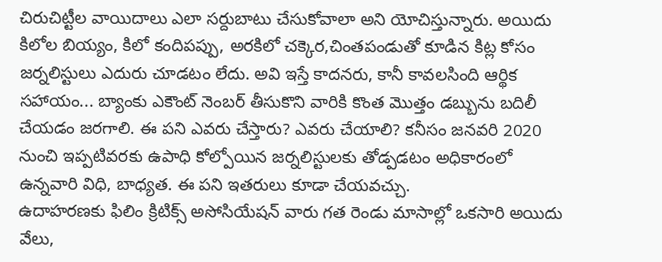చిరుచిట్టీల వాయిదాలు ఎలా స‌ర్దుబాటు చేసుకోవాలా అని యోచిస్తున్నారు. అయిదు కిలోల బియ్యం, కిలో కందిప‌ప్పు, అర‌కిలో చ‌క్కెర‌,చింత‌పండుతో కూడిన కిట్ల కోసం జ‌ర్న‌లిస్టులు ఎదురు చూడ‌టం లేదు. అవి ఇస్తే కాద‌న‌రు, కానీ కావ‌ల‌సింది ఆర్థిక స‌హాయం... బ్యాంకు ఎకౌంట్ నెంబ‌ర్ తీసుకొని వారికి కొంత మొత్తం డ‌బ్బును బ‌దిలీ చేయ‌డం జ‌ర‌గాలి. ఈ ప‌ని ఎవ‌రు చేస్తారు? ఎవ‌రు చేయాలి? క‌నీసం జ‌న‌వ‌రి 2020 నుంచి ఇప్ప‌టివ‌ర‌కు ఉపాధి కోల్పోయిన జ‌ర్న‌లిస్టుల‌కు తోడ్ప‌డ‌టం అధికారంలో ఉన్న‌వారి విధి, బాధ్య‌త‌. ఈ ప‌ని ఇత‌రులు కూడా చేయ‌వ‌చ్చు.
ఉదాహ‌ర‌ణ‌కు ఫిలిం క్రిటిక్స్ అసోసియేష‌న్ వారు గ‌త రెండు మాసాల్లో ఒక‌సారి అయిదు వేలు,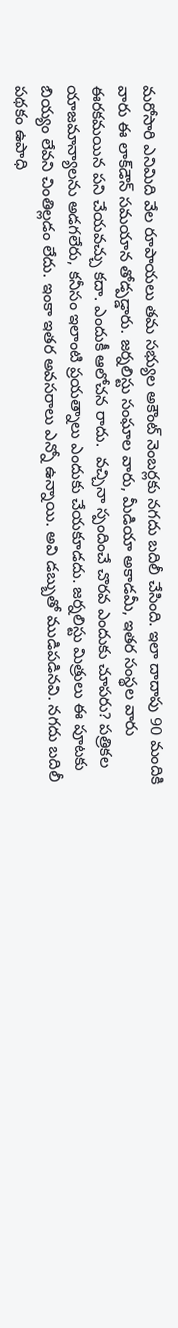మ‌రోసారి ఎనిమిది వేల రూపాయ‌లు త‌మ స‌భ్యుల అకౌంట్ నెంబ‌ర్ల‌కు న‌గ‌దు బ‌దిలీ చేసింది. ఇలా దాదాపు 90 మందికి వారు ఈ లాక్‌డౌన్ స‌మ‌యాన తోడ్ప‌డ్డారు. జ‌ర్న‌లిస్టు సంఘాల వారు, మీడియా అకాడ‌మీ, ఇత‌ర సంస్థ‌ల వారు ఈర‌క‌మ‌యిన ప‌ని చేయ‌వ‌చ్చు క‌దా. ఎందుకీ ఆలోచ‌న రాదు.  వ‌చ్చినా స్పందించే చొర‌వ ఎందుకు చూప‌రు? ప‌త్రిక‌ల యాజ‌మాన్యాలను అడ‌గ‌లేరు, క‌నీసం ఇలాంటి ప్ర‌యత్నాలు ఎందుకు చేయ‌కూడ‌దు. జ‌ర్న‌లిస్టు మిత్రులు ఈ పూట‌కు బియ్యం లేవ‌ని చింతిల్ల‌డం లేదు. ఇంకా ఇత‌ర అవ‌స‌రాలు ఎన్నో ఉన్నాయి. అవి డ‌బ్బుతో ముడిప‌డిన‌వి. న‌గ‌దు బ‌దిలీ ప‌థ‌కం ఉపాధి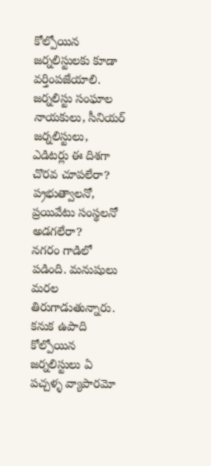కోల్పోయిన జ‌ర్న‌లిస్టుల‌కు కూడా వ‌ర్తింప‌జేయాలి. జ‌ర్న‌లిస్టు సంఘాల నాయ‌కులు, సీనియ‌ర్ జ‌ర్న‌లిస్టులు, ఎడిట‌ర్లు ఈ దిశ‌గా చొర‌వ చూప‌లేరా? ప‌్ర‌భుత్వాల‌నో, ప్ర‌యివేటు సంస్థ‌ల‌నో అడ‌గ‌లేరా?
న‌గ‌రం గాడిలో ప‌డింది. మ‌నుషులు మ‌ర‌ల తిరుగాడుతున్నారు. క‌నుక ఉపాది కోల్పోయిన జ‌ర్న‌లిస్టులు ఏ ప‌చ్చ‌ళ్ళ వ్యాపార‌మో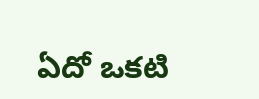ఏదో ఒక‌టి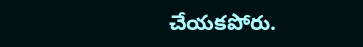చేయ‌క‌పోరు.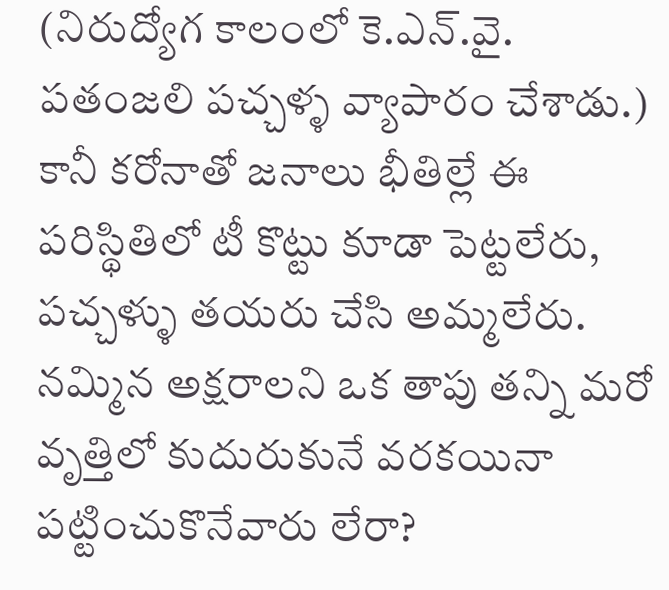(నిరుద్యోగ కాలంలో కె.ఎన్‌.వై. ప‌తంజ‌లి ప‌చ్చ‌ళ్ళ వ్యాపారం చేశాడు.) కానీ క‌రోనాతో జ‌నాలు భీతిల్లే ఈ ప‌రిస్థితిలో టీ కొట్టు కూడా పెట్టలేరు, ప‌చ్చ‌ళ్ళు త‌య‌రు చేసి అమ్మ‌లేరు. న‌మ్మిన అక్ష‌రాల‌ని ఒక తాపు త‌న్ని మ‌రో వృత్తిలో కుదురుకునే వ‌ర‌క‌యినా ప‌ట్టించుకొనేవారు లేరా?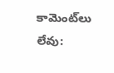కామెంట్‌లు లేవు: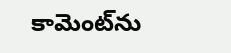కామెంట్‌ను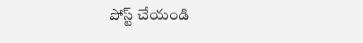పోస్ట్ చేయండి